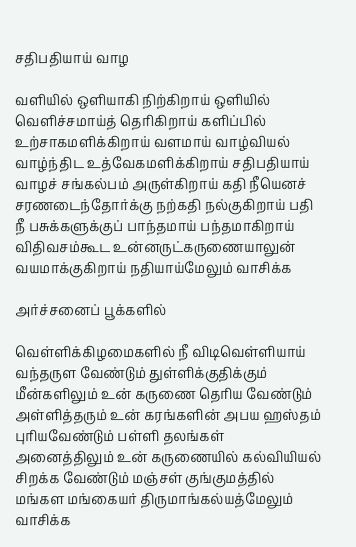சதிபதியாய் வாழ

வளியில் ஒளியாகி நிற்கிறாய் ஒளியில் வெளிச்சமாய்த் தெரிகிறாய் களிப்பில் உற்சாகமளிக்கிறாய் வளமாய் வாழ்வியல் வாழ்ந்திட உத்வேகமளிக்கிறாய் சதிபதியாய் வாழச் சங்கல்பம் அருள்கிறாய் கதி நீயெனச் சரணடைந்தோர்க்கு நற்கதி நல்குகிறாய் பதி நீ பசுக்களுக்குப் பாந்தமாய் பந்தமாகிறாய் விதிவசம்கூட உன்னருட்கருணையாலுன் வயமாக்குகிறாய் நதியாய்மேலும் வாசிக்க

அர்ச்சனைப் பூக்களில்

வெள்ளிக்கிழமைகளில் நீ விடிவெள்ளியாய் வந்தருள வேண்டும் துள்ளிக்குதிக்கும் மீன்களிலும் உன் கருணை தெரிய வேண்டும் அள்ளித்தரும் உன் கரங்களின் அபய ஹஸ்தம் புரியவேண்டும் பள்ளி தலங்கள் அனைத்திலும் உன் கருணையில் கல்வியியல் சிறக்க வேண்டும் மஞ்சள் குங்குமத்தில் மங்கள மங்கையர் திருமாங்கல்யத்மேலும் வாசிக்க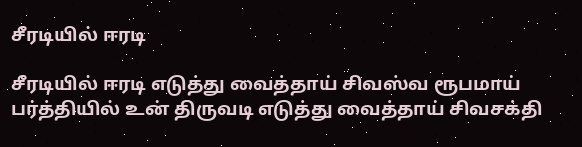சீரடியில் ஈரடி

சீரடியில் ஈரடி எடுத்து வைத்தாய் சிவஸ்வ ரூபமாய் பர்த்தியில் உன் திருவடி எடுத்து வைத்தாய் சிவசக்தி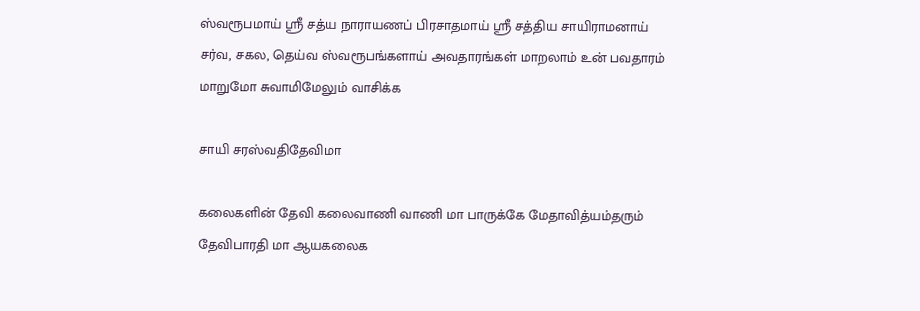ஸ்வரூபமாய் ஸ்ரீ சத்ய நாராயணப் பிரசாதமாய் ஸ்ரீ சத்திய சாயிராமனாய் சர்வ, சகல, தெய்வ ஸ்வரூபங்களாய் அவதாரங்கள் மாறலாம் உன் பவதாரம் மாறுமோ சுவாமிமேலும் வாசிக்க

சாயி சரஸ்வதிதேவிமா

கலைகளின் தேவி கலைவாணி வாணி மா பாருக்கே மேதாவித்யம்தரும் தேவிபாரதி மா ஆயகலைக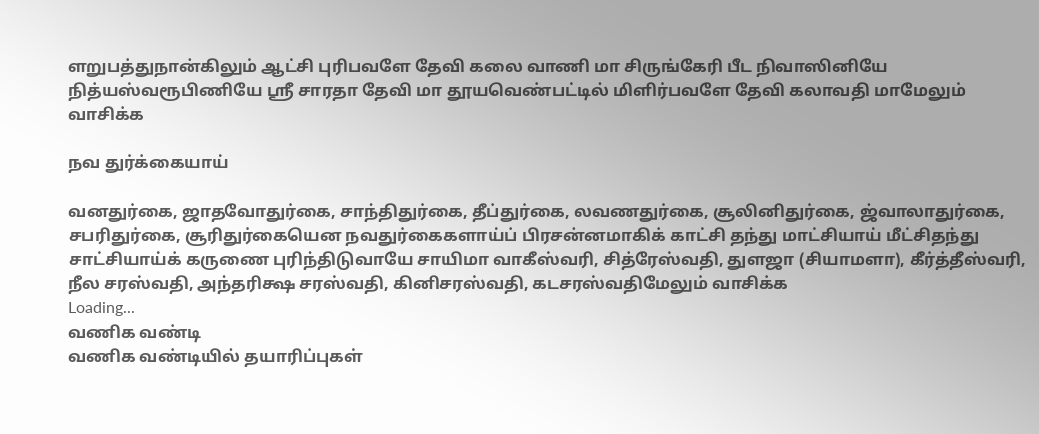ளறுபத்துநான்கிலும் ஆட்சி புரிபவளே தேவி கலை வாணி மா சிருங்கேரி பீட நிவாஸினியே நித்யஸ்வரூபிணியே ஸ்ரீ சாரதா தேவி மா தூயவெண்பட்டில் மிளிர்பவளே தேவி கலாவதி மாமேலும் வாசிக்க

நவ துர்க்கையாய்

வனதுர்கை, ஜாதவோதுர்கை, சாந்திதுர்கை, தீப்துர்கை, லவணதுர்கை, சூலினிதுர்கை, ஜ்வாலாதுர்கை, சபரிதுர்கை, சூரிதுர்கையென நவதுர்கைகளாய்ப் பிரசன்னமாகிக் காட்சி தந்து மாட்சியாய் மீட்சிதந்து சாட்சியாய்க் கருணை புரிந்திடுவாயே சாயிமா வாகீஸ்வரி, சித்ரேஸ்வதி, துளஜா (சியாமளா), கீர்த்தீஸ்வரி, நீல சரஸ்வதி, அந்தரிக்ஷ சரஸ்வதி, கினிசரஸ்வதி, கடசரஸ்வதிமேலும் வாசிக்க
Loading...
வணிக வண்டி
வணிக வண்டியில் தயாரிப்புகள்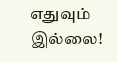எதுவும் இல்லை!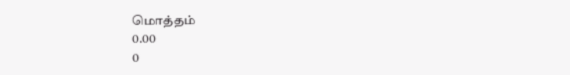மொத்தம்
0.00
0